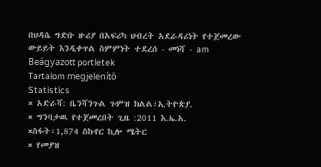በህዳሴ ግድቡ ዙሪያ በአፍሪካ ህብረት አደራዳሪነት የተጀመረው ውይይት እንዲቀጥል ስምምነት ተደረሰ - መነሻ - am
Beágyazott portletek
Tartalom megjelenítő
Statistics
× አድራሻ: ቤንሻንጉል ጉምዝ ክልል፣ኢትዮጵያ.
× ግንባታዉ የተጀመረበት ጊዜ :2011 እ.ኤ.አ.
×ስፋት፡1,874 ስኩየር ኪሎ ሜትር
× የመያዝ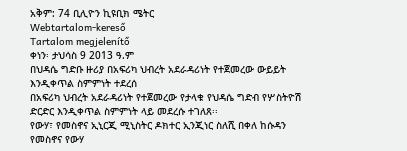አቅም: 74 ቢሊዮን ኪዩቢክ ሜትር
Webtartalom-kereső
Tartalom megjelenítő
ቀነን፡ ታህሳስ 9 2013 ዓ.ም
በህዳሴ ግድቡ ዙሪያ በአፍሪካ ህብረት አደራዳሪነት የተጀመረው ውይይት እንዲቀጥል ስምምነት ተደረሰ
በአፍሪካ ህብረት አደራዳሪነት የተጀመረው የታላቁ የህዳሴ ግድብ የሦስትዮሽ ድርድር እንዲቀጥል ስምምነት ላይ መደረሱ ተገለጸ፡፡
የውሃ፣ የመስኖና ኢኒርጂ ሚኒስትር ዶክተር ኢንጂነር ስለሺ በቀለ ከሱዳን የመስኖና የውሃ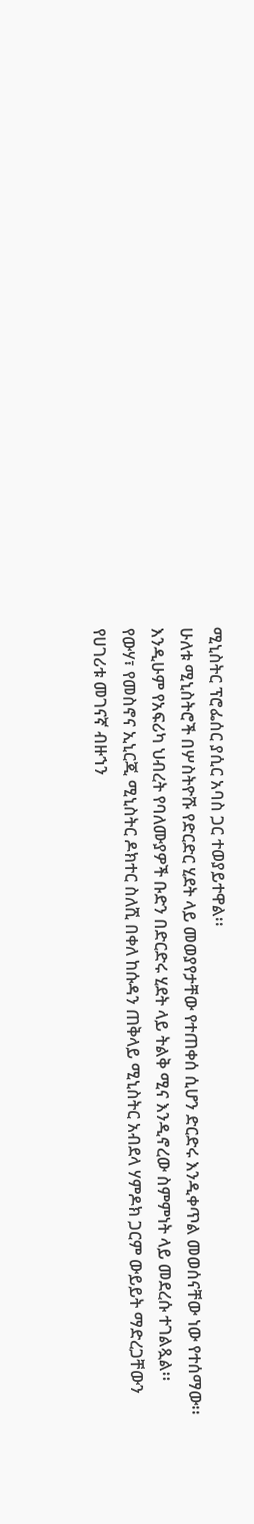ሚኒስትር ፕሮፌሰር ያሲር አባስ ጋር ተወያይተዋል፡፡
ሁለቱ ሚኒስትሮች በሦስትዮሹ የድርድር ሂደት ላይ መወያየታቸው የተጠቀሰ ሲሆን ድርድሩ እንዲቀጥል መወሰናቸው ነው የተሰማው፡፡
እንዲሁም የአፍሪካ ህብረት የባለሙያዎች ቡድን በድርድሩ ሂደት ላይ ትልቅ ሚና እንዲኖረው ስምምነት ላይ መደረሱ ተገልጿል፡፡
የውሃ፣ የመስኖና ኢኒርጂ ሚኒስትር ዶክተር ስለሺ በቀለ ከሱዳን ጠቅላይ ሚኒስትር አብደላ ሃምዶክ ጋርም ውይይት ማድረጋቸውን የሀገሪቱ መገናኛ ብዙኀን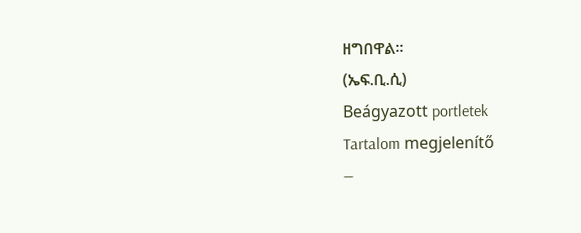ዘግበዋል፡፡
(ኤፍ.ቢ.ሲ)
Beágyazott portletek
Tartalom megjelenítő
—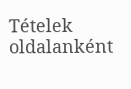Tételek oldalanként